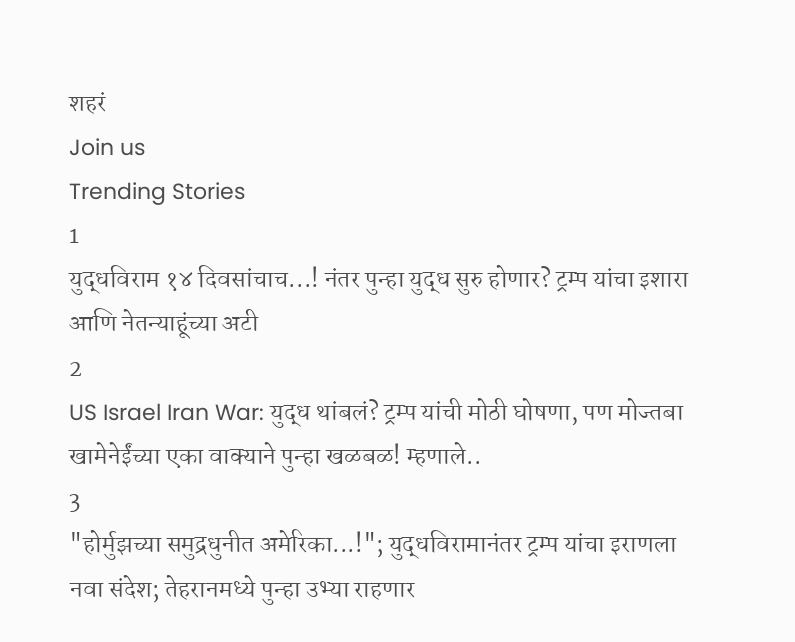शहरं
Join us
Trending Stories
1
युद्धविराम १४ दिवसांचाच...! नंतर पुन्हा युद्ध सुरु होणार? ट्रम्प यांचा इशारा आणि नेतन्याहूंच्या अटी
2
US Israel Iran War: युद्ध थांबलं? ट्रम्प यांची मोठी घोषणा, पण मोज्तबा खामेनेईंच्या एका वाक्याने पुन्हा खळबळ! म्हणाले..
3
"होर्मुझच्या समुद्रधुनीत अमेरिका...!"; युद्धविरामानंतर ट्रम्प यांचा इराणला नवा संदेश; तेहरानमध्ये पुन्हा उभ्या राहणार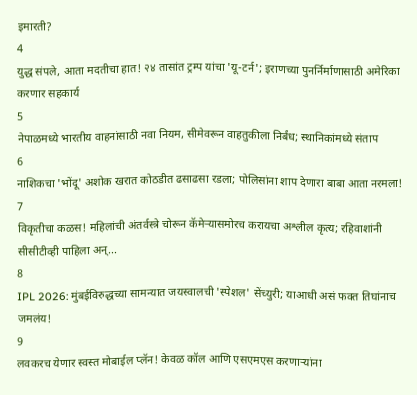इमारती?
4
युद्ध संपले, आता मदतीचा हात! २४ तासांत ट्रम्प यांचा 'यू-टर्न'; इराणच्या पुनर्निर्माणासाठी अमेरिका करणार सहकार्य
5
नेपाळमध्ये भारतीय वाहनांसाठी नवा नियम, सीमेवरून वाहतुकीला निर्बंध; स्थानिकांमध्ये संताप
6
नाशिकचा 'भोंदू' अशोक खरात कोठडीत ढसाढसा रडला; पोलिसांना शाप देणारा बाबा आता नरमला!
7
विकृतीचा कळस! महिलांची अंतर्वस्त्रे चोरून कॅमेऱ्यासमोरच करायचा अश्लील कृत्य; रहिवाशांनी सीसीटीव्ही पाहिला अन्...
8
IPL 2026: मुंबईविरुद्धच्या सामन्यात जयस्वालची 'स्पेशल' सेंच्युरी; याआधी असं फक्त तिघांनाच जमलंय!
9
लवकरच येणार स्वस्त मोबाईल प्लॅन! केवळ कॉल आणि एसएमएस करणाऱ्यांना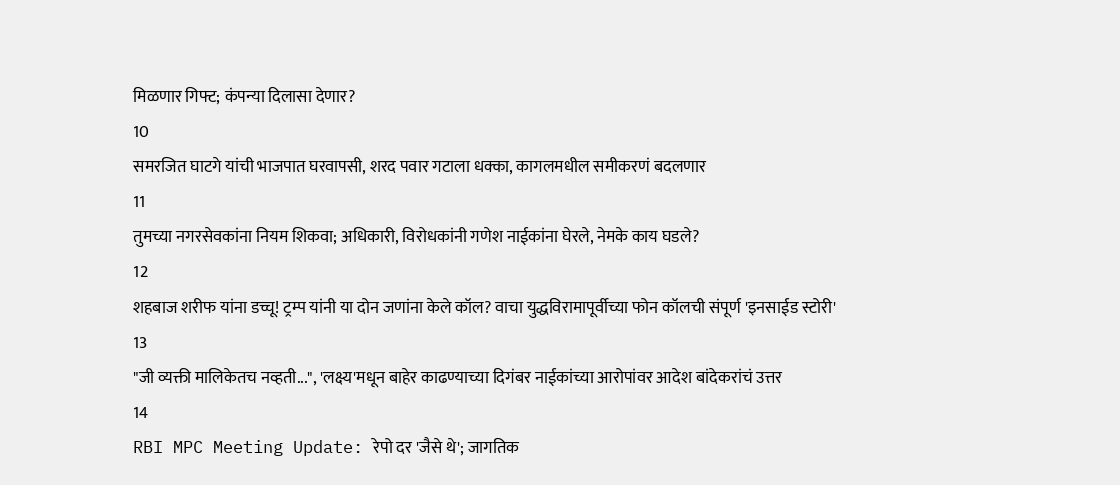मिळणार गिफ्ट; कंपन्या दिलासा देणार?
10
समरजित घाटगे यांची भाजपात घरवापसी, शरद पवार गटाला धक्का, कागलमधील समीकरणं बदलणार
11
तुमच्या नगरसेवकांना नियम शिकवा; अधिकारी, विरोधकांनी गणेश नाईकांना घेरले, नेमके काय घडले?
12
शहबाज शरीफ यांना डच्चू! ट्रम्प यांनी या दोन जणांना केले कॉल? वाचा युद्धविरामापूर्वीच्या फोन कॉलची संपूर्ण 'इनसाईड स्टोरी'
13
"जी व्यक्ती मालिकेतच नव्हती...", 'लक्ष्य'मधून बाहेर काढण्याच्या दिगंबर नाईकांच्या आरोपांवर आदेश बांदेकरांचं उत्तर
14
RBI MPC Meeting Update: रेपो दर 'जैसे थे'; जागतिक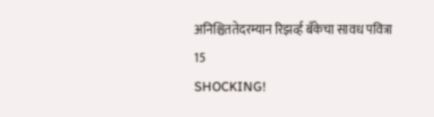अनिश्चिततेदरम्यान रिझर्व्ह बँकेचा सावध पवित्रा
15
SHOCKING!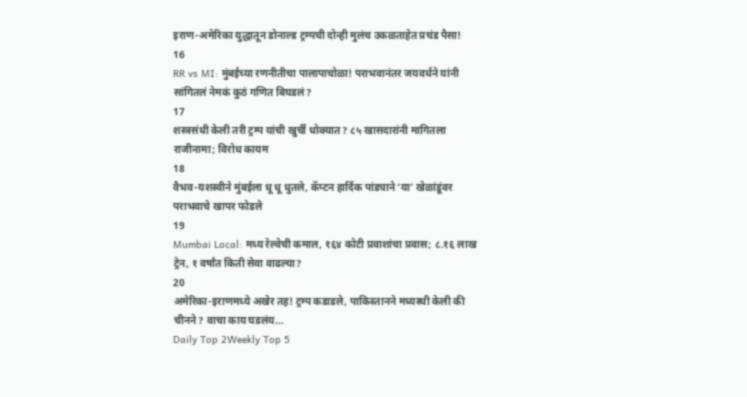इराण-अमेरिका युद्धातून डोनाल्ड ट्रम्पची दोन्ही मुलंच उकळताहेत प्रचंड पैसा!
16
RR vs MI: मुंबईच्या रणनीतीचा पालापाचोळा! पराभवानंतर जयवर्धने यांनी सांगितलं नेमकं कुठं गणित बिघडलं?
17
शस्त्रसंधी केली तरी ट्रम्प यांची खुर्ची धोक्यात? ८५ खासदारांनी मागितला राजीनामा; विरोध कायम
18
वैभव-यशस्वीने मुंबईला धू धू धुतले, कॅप्टन हार्दिक पांड्याने ‘या’ खेळांडूंवर पराभवाचे खापर फोडले
19
Mumbai Local: मध्य रेल्वेची कमाल, १६४ कोटी प्रवाशांचा प्रवास; ८.१६ लाख ट्रेन, १ वर्षांत किती सेवा वाढल्या?
20
अमेरिका-इराणमध्ये अखेर तह! ट्रम्प कडाडले, पाकिस्तानने मध्यस्थी केली की चीनने? वाचा काय घडलंय...
Daily Top 2Weekly Top 5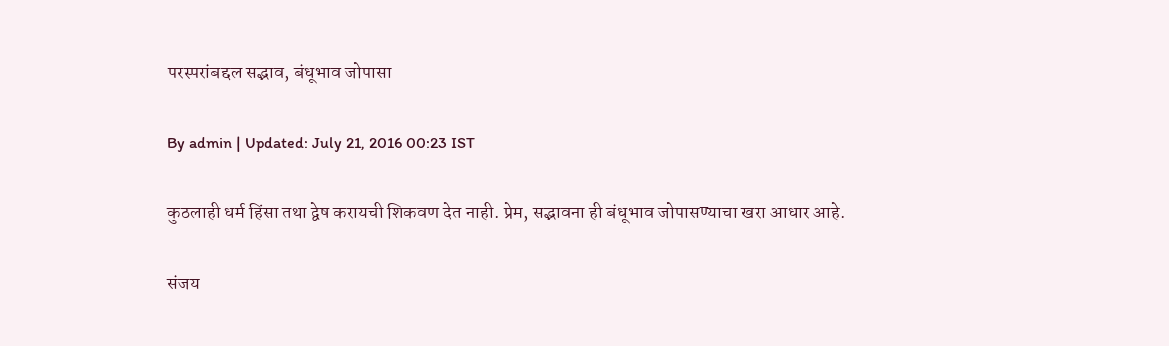परस्परांबद्दल सद्भाव, बंधूभाव जोपासा

By admin | Updated: July 21, 2016 00:23 IST

कुठलाही धर्म हिंसा तथा द्वेष करायची शिकवण देत नाही. प्रेम, सद्भावना ही बंधूभाव जोपासण्याचा खरा आधार आहे.

संजय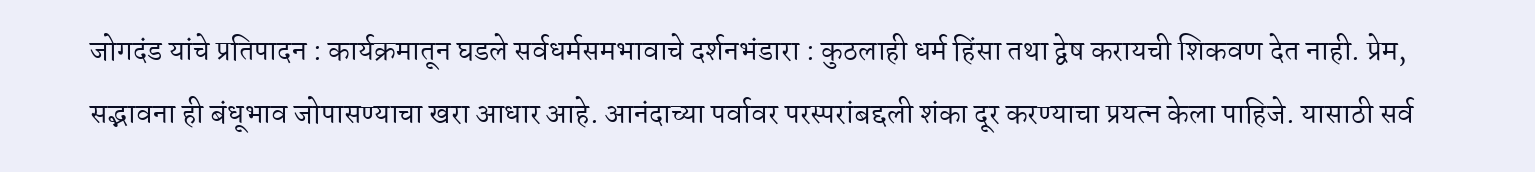जोगदंड यांचे प्रतिपादन : कार्यक्रमातून घडले सर्वधर्मसमभावाचे दर्शनभंडारा : कुठलाही धर्म हिंसा तथा द्वेष करायची शिकवण देत नाही. प्रेम, सद्भावना ही बंधूभाव जोपासण्याचा खरा आधार आहे. आनंदाच्या पर्वावर परस्परांबद्दली शंका दूर करण्याचा प्रयत्न केला पाहिजे. यासाठी सर्व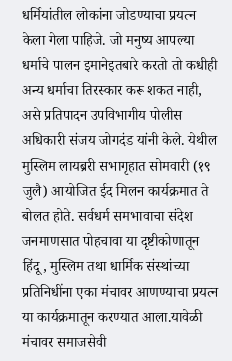धर्मियांतील लोकांना जोडण्याचा प्रयत्न केला गेला पाहिजे. जो मनुष्य आपल्या धर्माचे पालन इमानेइतबारे करतो तो कधीही अन्य धर्माचा तिरस्कार करू शकत नाही, असे प्रतिपादन उपविभागीय पोलीस अधिकारी संजय जोगदंड यांनी केले. येथील मुस्लिम लायब्ररी सभागृहात सोमवारी (१९ जुलै) आयोजित ईद मिलन कार्यक्रमात ते बोलत होते. सर्वधर्म समभावाचा संदेश जनमाणसात पोहचावा या दृष्टीकोणातून हिंदू, मुस्लिम तथा धार्मिक संस्थांच्या प्रतिनिधींना एका मंचावर आणण्याचा प्रयत्न या कार्यक्रमातून करण्यात आला.यावेळी मंचावर समाजसेवी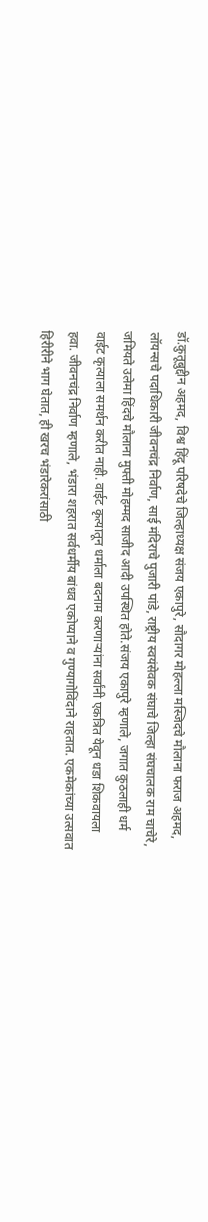डॉ.कुतूबुद्दीन अहमद, विश्व हिंदू परिषदेचे जिल्हाध्यक्ष संजय एकापुरे, सौदागर मोहल्ला मस्जिदचे मौलाना फराज अहमद, लॉयन्सचे पदाधिकारी जीवनचंद्र निर्वाण, साई मंदिराचे पुजारी पांडे, राष्ट्रीय स्वयंसेवक संघाचे जिल्हा संघचालक राम चाचेरे, जमियते उलेमा हिंदचे मौलाना मुफ्ती मोहम्मद साजीद आदी उपस्थित होते.संजय एकापुरे म्हणाले, जगात कुठलाही धर्म वाईट कृत्याला समर्थन करीत नाही. वाईट कृत्यातून धर्माला बदनाम करणाऱ्यांना सर्वांनी एकत्रित येवून धडा शिकवायला हवा. जीवनचंद्र निर्वाण म्हणाले, भंडारा शहरात सर्वधर्मीय बांधव एकोप्याने व गुण्यागोविंदाने राहतात. एकमेकांच्या उत्सवात हिरीरीने भाग घेतात, ही खरच भंडारेकरांसाठी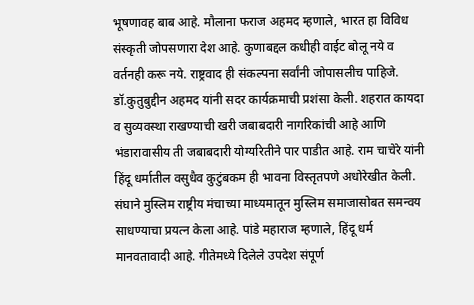भूषणावह बाब आहे. मौलाना फराज अहमद म्हणाले, भारत हा विविध संस्कृती जोपसणारा देश आहे. कुणाबद्दल कधीही वाईट बोलू नये व वर्तनही करू नये. राष्ट्रवाद ही संकल्पना सर्वांनी जोपासलीच पाहिजे. डॉ.कुतुबुद्दीन अहमद यांनी सदर कार्यक्रमाची प्रशंसा केली. शहरात कायदा व सुव्यवस्था राखण्याची खरी जबाबदारी नागरिकांची आहे आणि भंडारावासीय ती जबाबदारी योग्यरितीने पार पाडीत आहे. राम चाचेरे यांनी हिंदू धर्मातील वसुधैव कुटुंबकम ही भावना विस्तृतपणे अधोरेखीत केली. संघाने मुस्लिम राष्ट्रीय मंचाच्या माध्यमातून मुस्लिम समाजासोबत समन्वय साधण्याचा प्रयत्न केला आहे. पांडे महाराज म्हणाले, हिंदू धर्म मानवतावादी आहे. गीतेमध्ये दिलेले उपदेश संपूर्ण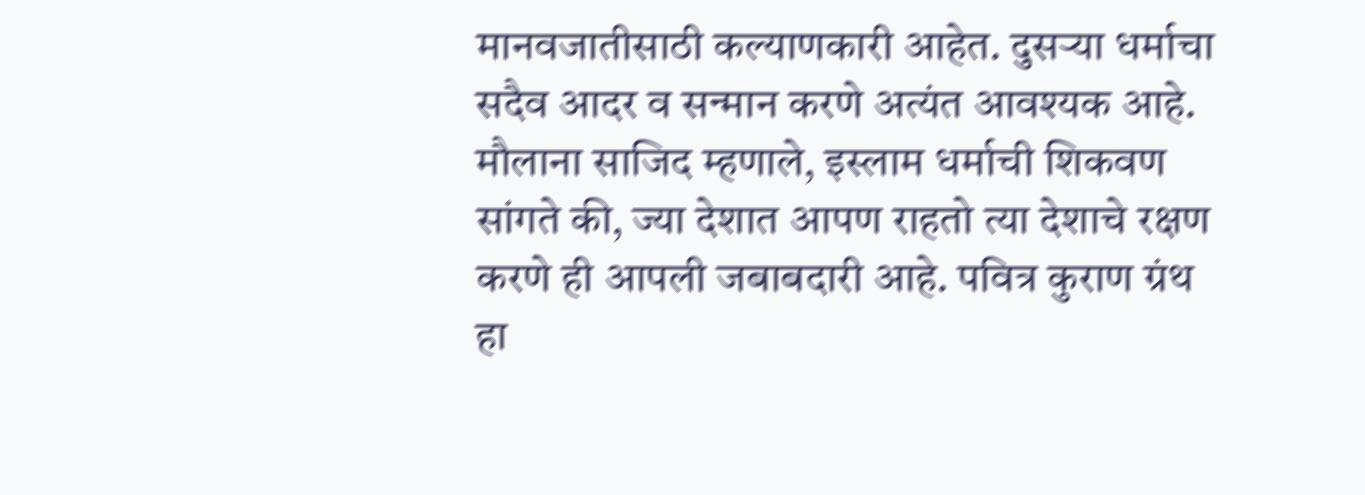मानवजातीसाठी कल्याणकारी आहेत. दुसऱ्या धर्माचा सदैव आदर व सन्मान करणे अत्यंत आवश्यक आहे. मौलाना साजिद म्हणाले, इस्लाम धर्माची शिकवण सांगते की, ज्या देशात आपण राहतो त्या देशाचे रक्षण करणे ही आपली जबाबदारी आहे. पवित्र कुराण ग्रंथ हा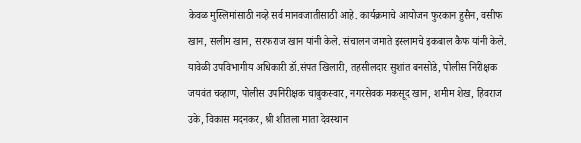केवळ मुस्लिमांसाठी नव्हे सर्व मानवजातीसाठी आहे. कार्यक्रमाचे आयोजन फुरकान हुसैन, वसीफ खान, सलीम खान, सरफराज खान यांनी केले. संचालन जमाते इस्लामचे इकबाल कैफ यांनी केले. यावेळी उपविभागीय अधिकारी डॉ.संपत खिलारी, तहसीलदार सुशांत बनसोडे, पोलीस निरीक्षक जयवंत चव्हाण, पोलीस उपनिरीक्षक चाबुकस्वार, नगरसेवक मकसूद खान, शमीम शेख, हिवराज उके, विकास मदनकर, श्री शीतला माता देवस्थान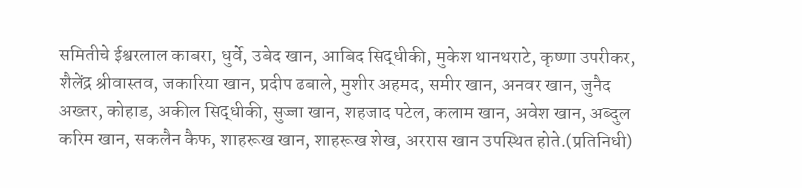समितीचे ईश्वरलाल काबरा, धुर्वे, उबेद खान, आबिद सिद्धीकी, मुकेश थानथराटे, कृष्णा उपरीकर, शैलेंद्र श्रीवास्तव, जकारिया खान, प्रदीप ढबाले, मुशीर अहमद, समीर खान, अनवर खान, जुनैद अख्तर, कोहाड, अकील सिद्धीकी, सुज्जा खान, शहजाद पटेल, कलाम खान, अवेश खान, अब्दुल करिम खान, सकलैन कैफ, शाहरूख खान, शाहरूख शेख, अररास खान उपस्थित होते.(प्रतिनिधी)